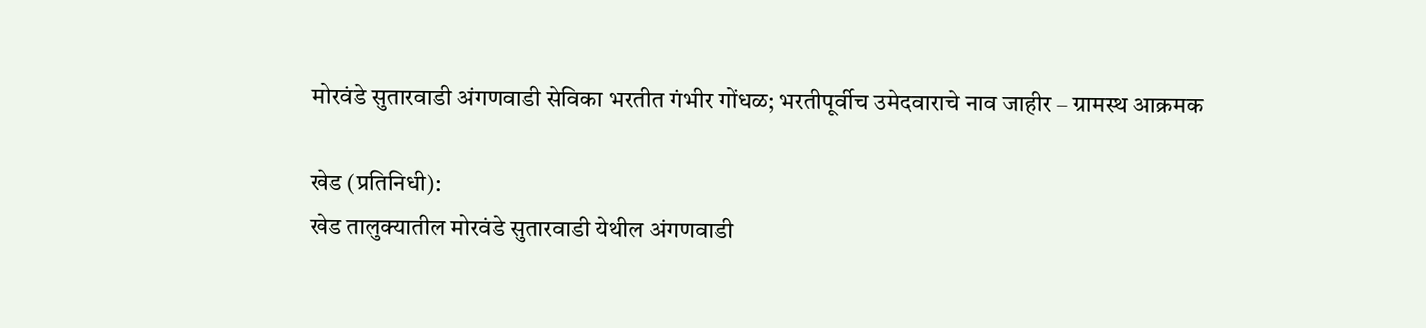मोरवंडे सुतारवाडी अंगणवाडी सेविका भरतीत गंभीर गोंधळ; भरतीपूर्वीच उमेदवाराचे नाव जाहीर – ग्रामस्थ आक्रमक

खेड (प्रतिनिधी):
खेड तालुक्यातील मोरवंडे सुतारवाडी येथील अंगणवाडी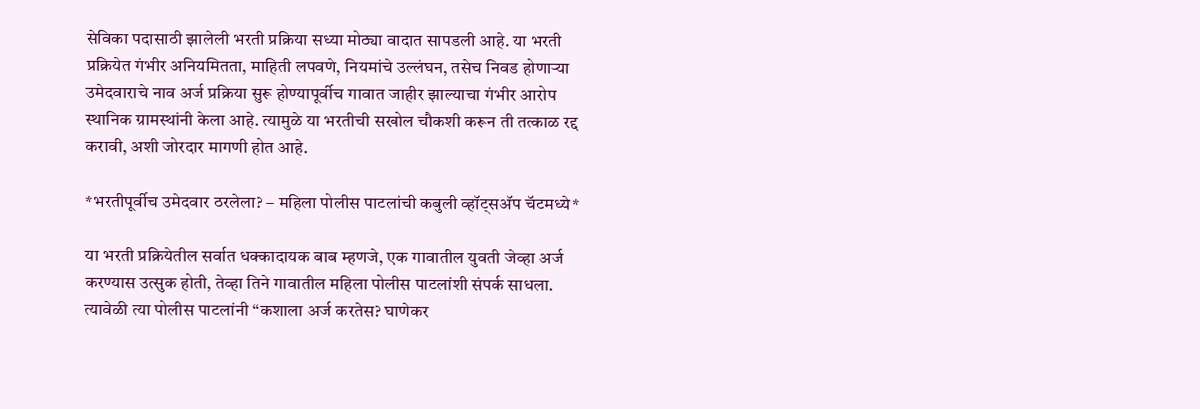सेविका पदासाठी झालेली भरती प्रक्रिया सध्या मोठ्या वादात सापडली आहे. या भरती प्रक्रियेत गंभीर अनियमितता, माहिती लपवणे, नियमांचे उल्लंघन, तसेच निवड होणाऱ्या उमेदवाराचे नाव अर्ज प्रक्रिया सुरू होण्यापूर्वीच गावात जाहीर झाल्याचा गंभीर आरोप स्थानिक ग्रामस्थांनी केला आहे. त्यामुळे या भरतीची सखोल चौकशी करून ती तत्काळ रद्द करावी, अशी जोरदार मागणी होत आहे.

*भरतीपूर्वीच उमेदवार ठरलेला? – महिला पोलीस पाटलांची कबुली व्हॉट्सअ‍ॅप चॅटमध्ये*

या भरती प्रक्रियेतील सर्वात धक्कादायक बाब म्हणजे, एक गावातील युवती जेव्हा अर्ज करण्यास उत्सुक होती, तेव्हा तिने गावातील महिला पोलीस पाटलांशी संपर्क साधला. त्यावेळी त्या पोलीस पाटलांनी “कशाला अर्ज करतेस? घाणेकर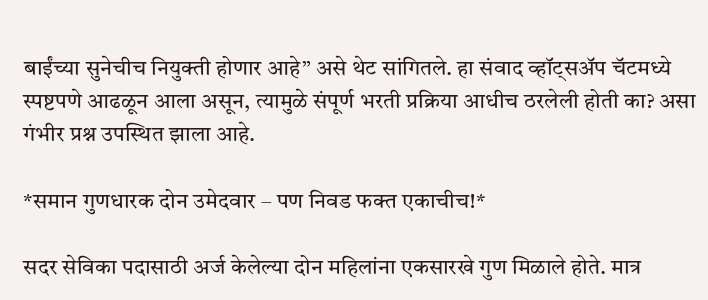बाईंच्या सुनेचीच नियुक्ती होणार आहे” असे थेट सांगितले. हा संवाद व्हॉट्सअ‍ॅप चॅटमध्ये स्पष्टपणे आढळून आला असून, त्यामुळे संपूर्ण भरती प्रक्रिया आधीच ठरलेली होती का? असा गंभीर प्रश्न उपस्थित झाला आहे.

*समान गुणधारक दोन उमेदवार – पण निवड फक्त एकाचीच!*

सदर सेविका पदासाठी अर्ज केलेल्या दोन महिलांना एकसारखे गुण मिळाले होते. मात्र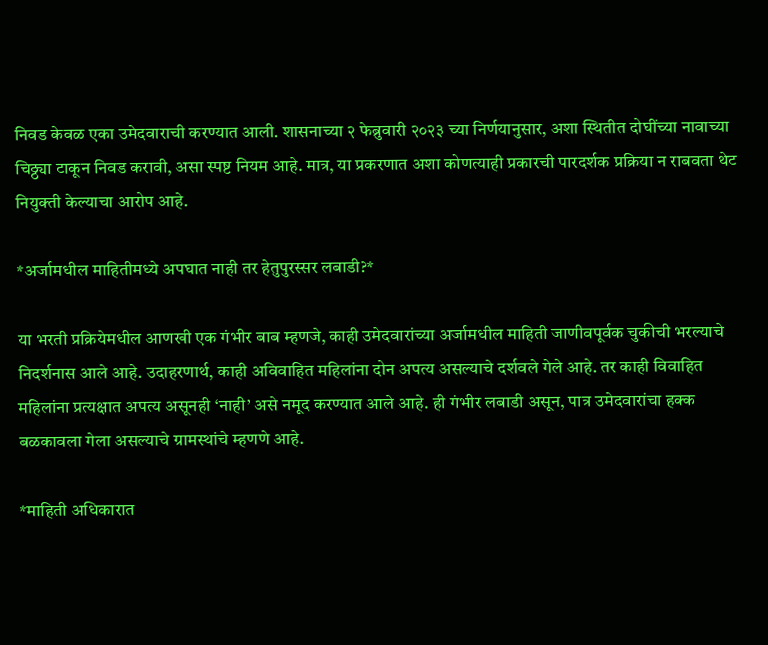निवड केवळ एका उमेदवाराची करण्यात आली. शासनाच्या २ फेब्रुवारी २०२३ च्या निर्णयानुसार, अशा स्थितीत दोघींच्या नावाच्या चिठ्ठ्या टाकून निवड करावी, असा स्पष्ट नियम आहे. मात्र, या प्रकरणात अशा कोणत्याही प्रकारची पारदर्शक प्रक्रिया न राबवता थेट नियुक्ती केल्याचा आरोप आहे.

*अर्जामधील माहितीमध्ये अपघात नाही तर हेतुपुरस्सर लबाडी?*

या भरती प्रक्रियेमधील आणखी एक गंभीर बाब म्हणजे, काही उमेदवारांच्या अर्जामधील माहिती जाणीवपूर्वक चुकीची भरल्याचे निदर्शनास आले आहे. उदाहरणार्थ, काही अविवाहित महिलांना दोन अपत्य असल्याचे दर्शवले गेले आहे. तर काही विवाहित महिलांना प्रत्यक्षात अपत्य असूनही ‘नाही’ असे नमूद करण्यात आले आहे. ही गंभीर लबाडी असून, पात्र उमेदवारांचा हक्क बळकावला गेला असल्याचे ग्रामस्थांचे म्हणणे आहे.

*माहिती अधिकारात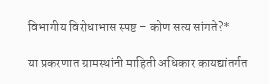विभागीय विरोधाभास स्पष्ट – कोण सत्य सांगते?*

या प्रकरणात ग्रामस्थांनी माहिती अधिकार कायद्यांतर्गत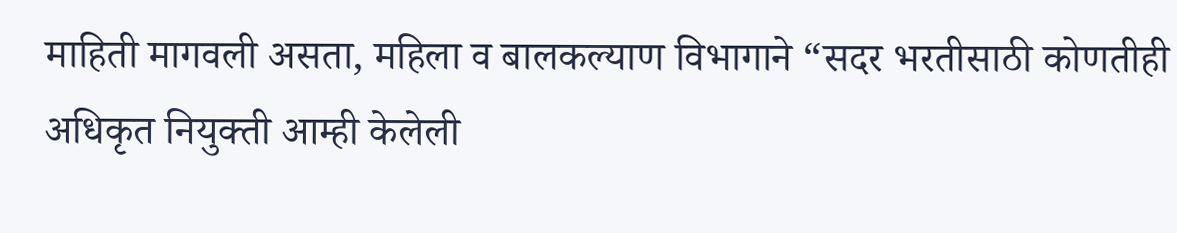माहिती मागवली असता, महिला व बालकल्याण विभागाने “सदर भरतीसाठी कोणतीही अधिकृत नियुक्ती आम्ही केलेली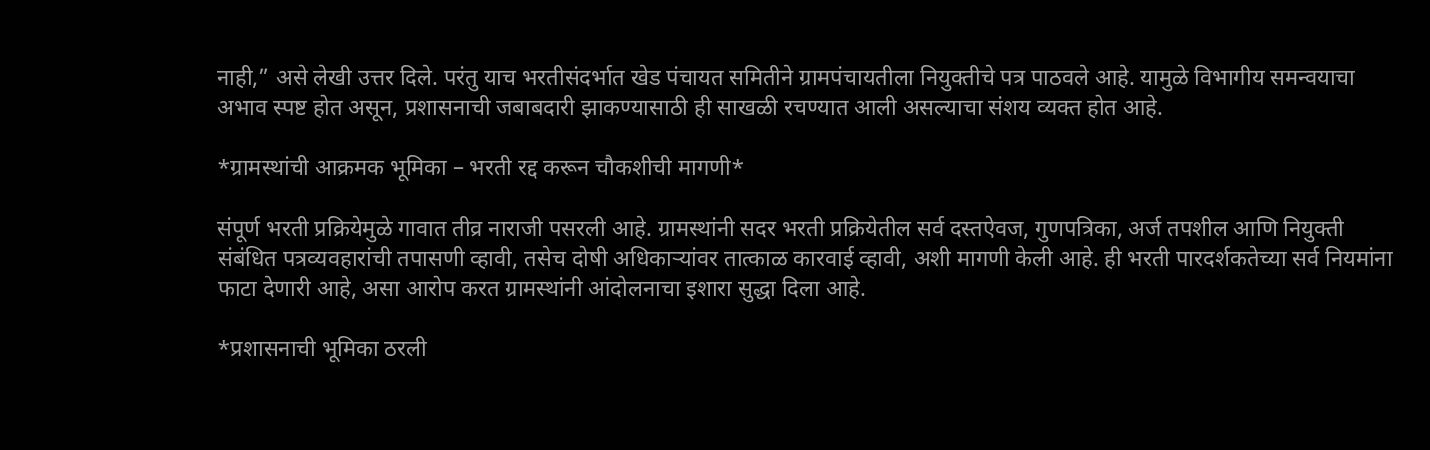नाही,” असे लेखी उत्तर दिले. परंतु याच भरतीसंदर्भात खेड पंचायत समितीने ग्रामपंचायतीला नियुक्तीचे पत्र पाठवले आहे. यामुळे विभागीय समन्वयाचा अभाव स्पष्ट होत असून, प्रशासनाची जबाबदारी झाकण्यासाठी ही साखळी रचण्यात आली असल्याचा संशय व्यक्त होत आहे.

*ग्रामस्थांची आक्रमक भूमिका – भरती रद्द करून चौकशीची मागणी*

संपूर्ण भरती प्रक्रियेमुळे गावात तीव्र नाराजी पसरली आहे. ग्रामस्थांनी सदर भरती प्रक्रियेतील सर्व दस्तऐवज, गुणपत्रिका, अर्ज तपशील आणि नियुक्ती संबंधित पत्रव्यवहारांची तपासणी व्हावी, तसेच दोषी अधिकाऱ्यांवर तात्काळ कारवाई व्हावी, अशी मागणी केली आहे. ही भरती पारदर्शकतेच्या सर्व नियमांना फाटा देणारी आहे, असा आरोप करत ग्रामस्थांनी आंदोलनाचा इशारा सुद्धा दिला आहे.

*प्रशासनाची भूमिका ठरली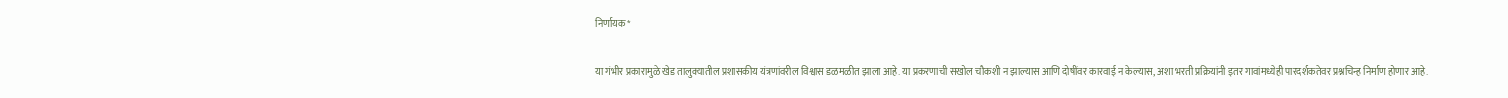निर्णायक*

या गंभीर प्रकारामुळे खेड तालुक्यातील प्रशासकीय यंत्रणांवरील विश्वास डळमळीत झाला आहे. या प्रकरणाची सखोल चौकशी न झाल्यास आणि दोषींवर कारवाई न केल्यास, अशा भरती प्रक्रियांनी इतर गावांमध्येही पारदर्शकतेवर प्रश्नचिन्ह निर्माण होणार आहे.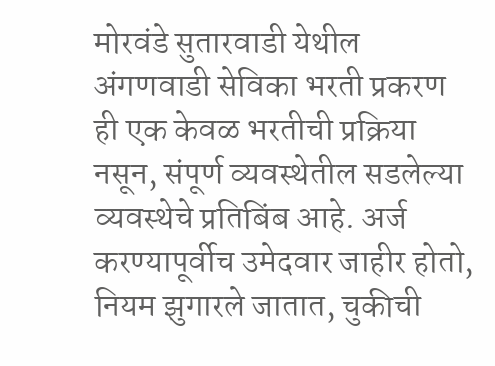मोरवंडे सुतारवाडी येथील अंगणवाडी सेविका भरती प्रकरण ही एक केवळ भरतीची प्रक्रिया नसून, संपूर्ण व्यवस्थेतील सडलेल्या व्यवस्थेचे प्रतिबिंब आहे. अर्ज करण्यापूर्वीच उमेदवार जाहीर होतो, नियम झुगारले जातात, चुकीची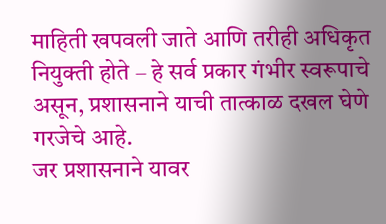माहिती खपवली जाते आणि तरीही अधिकृत नियुक्ती होते – हे सर्व प्रकार गंभीर स्वरूपाचे असून, प्रशासनाने याची तात्काळ दखल घेणे गरजेचे आहे.
जर प्रशासनाने यावर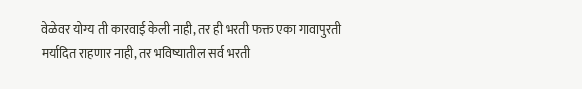वेळेवर योग्य ती कारवाई केली नाही, तर ही भरती फक्त एका गावापुरती मर्यादित राहणार नाही, तर भविष्यातील सर्व भरती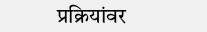प्रक्रियांवर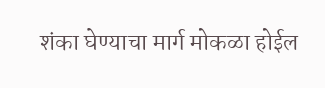शंका घेण्याचा मार्ग मोकळा होईल